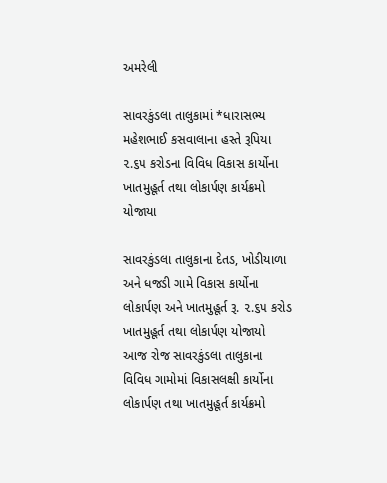અમરેલી

સાવરકુંડલા તાલુકામાં *ધારાસભ્ય મહેશભાઈ કસવાલાના હસ્તે રૂપિયા ૨.૬૫ કરોડના વિવિધ વિકાસ કાર્યોના ખાતમુહૂર્ત તથા લોકાર્પણ કાર્યક્રમો યોજાયા

સાવરકુંડલા તાલુકાના દેતડ, ખોડીયાળા અને ધજડી ગામે વિકાસ કાર્યોના લોકાર્પણ અને ખાતમુહૂર્ત રૂ. ૨.૬૫ કરોડ ખાતમુહૂર્ત તથા લોકાર્પણ યોજાયો
આજ રોજ સાવરકુંડલા તાલુકાના વિવિધ ગામોમાં વિકાસલક્ષી કાર્યોના લોકાર્પણ તથા ખાતમુહૂર્ત કાર્યક્રમો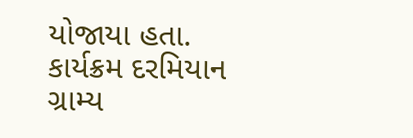યોજાયા હતા. કાર્યક્રમ દરમિયાન ગ્રામ્ય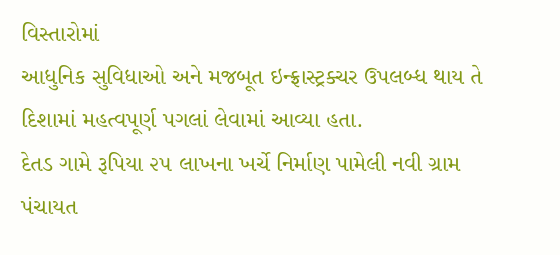વિસ્તારોમાં
આધુનિક સુવિધાઓ અને મજબૂત ઇન્ફ્રાસ્ટ્રક્ચર ઉપલબ્ધ થાય તે દિશામાં મહત્વપૂર્ણ પગલાં લેવામાં આવ્યા હતા.
દેતડ ગામે રૂપિયા ૨૫ લાખના ખર્ચે નિર્માણ પામેલી નવી ગ્રામ પંચાયત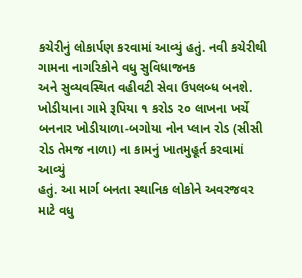કચેરીનું લોકાર્પણ કરવામાં આવ્યું હતું. નવી કચેરીથી ગામના નાગરિકોને વધુ સુવિધાજનક
અને સુવ્યવસ્થિત વહીવટી સેવા ઉપલબ્ધ બનશે.
ખોડીયાના ગામે રૂપિયા ૧ કરોડ ૨૦ લાખના ખર્ચે બનનાર ખોડીયાળા-બગોયા નોન પ્લાન રોડ (સીસી રોડ તેમજ નાળા) ના કામનું ખાતમુહૂર્ત કરવામાં આવ્યું
હતું. આ માર્ગ બનતા સ્થાનિક લોકોને અવરજવર માટે વધુ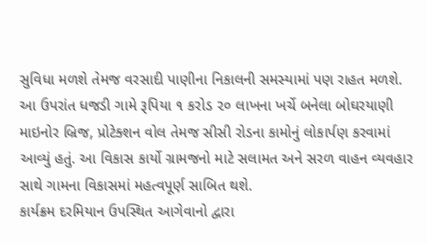સુવિધા મળશે તેમજ વરસાદી પાણીના નિકાલની સમસ્યામાં પણ રાહત મળશે.
આ ઉપરાંત ધજડી ગામે રૂપિયા ૧ કરોડ ૨૦ લાખના ખર્ચે બનેલા બોઘરયાણી માઇનોર બ્રિજ, પ્રોટેક્શન વોલ તેમજ સીસી રોડના કામોનું લોકાર્પણ કરવામાં
આવ્યું હતું. આ વિકાસ કાર્યો ગ્રામજનો માટે સલામત અને સરળ વાહન વ્યવહાર સાથે ગામના વિકાસમાં મહત્વપૂર્ણ સાબિત થશે.
કાર્યક્રમ દરમિયાન ઉપસ્થિત આગેવાનો દ્વારા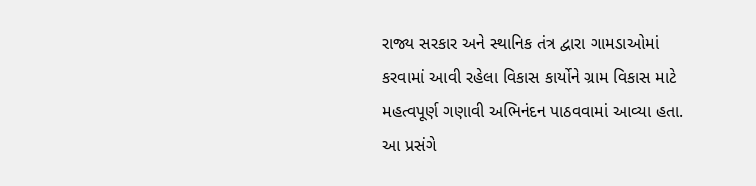રાજ્ય સરકાર અને સ્થાનિક તંત્ર દ્વારા ગામડાઓમાં કરવામાં આવી રહેલા વિકાસ કાર્યોને ગ્રામ વિકાસ માટે
મહત્વપૂર્ણ ગણાવી અભિનંદન પાઠવવામાં આવ્યા હતા. આ પ્રસંગે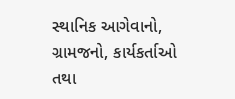સ્થાનિક આગેવાનો, ગ્રામજનો, કાર્યકર્તાઓ તથા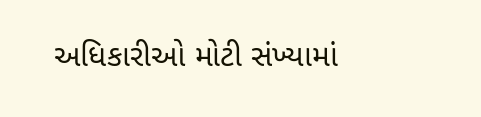અધિકારીઓ મોટી સંખ્યામાં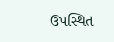ઉપસ્થિત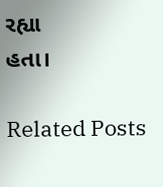રહ્યા
હતા।

Related Posts